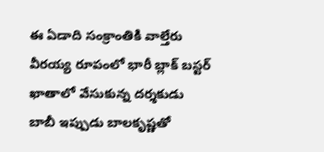ఈ ఏడాది సంక్రాంతికి వాల్తేరు వీరయ్య రూపంలో భారీ బ్లాక్ బస్టర్ ఖాతాలో వేసుకున్న దర్శకుడు బాబీ ఇప్పుడు బాలకృష్ణతో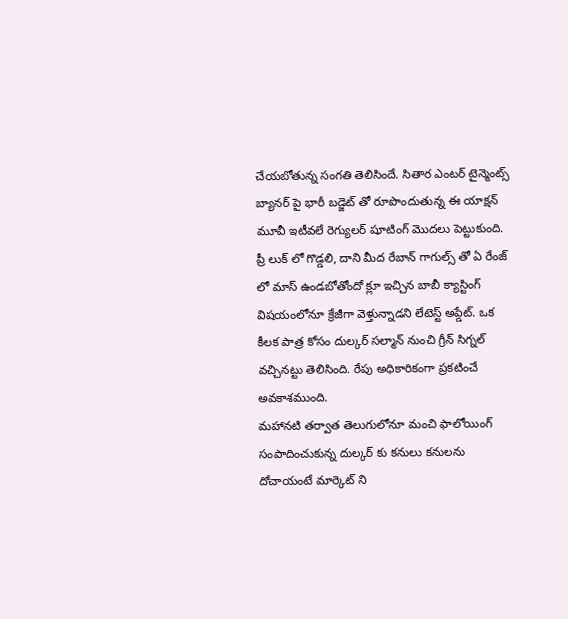చేయబోతున్న సంగతి తెలిసిందే. సితార ఎంటర్ టైన్మెంట్స్ బ్యానర్ పై భారీ బడ్జెట్ తో రూపొందుతున్న ఈ యాక్షన్ మూవీ ఇటీవలే రెగ్యులర్ షూటింగ్ మొదలు పెట్టుకుంది. ప్రీ లుక్ లో గొడ్డలి, దాని మీద రేబాన్ గాగుల్స్ తో ఏ రేంజ్ లో మాస్ ఉండబోతోందో క్లూ ఇచ్చిన బాబీ క్యాస్టింగ్ విషయంలోనూ క్రేజీగా వెళ్తున్నాడని లేటెస్ట్ అప్డేట్. ఒక కీలక పాత్ర కోసం దుల్కర్ సల్మాన్ నుంచి గ్రీన్ సిగ్నల్ వచ్చినట్టు తెలిసింది. రేపు అధికారికంగా ప్రకటించే అవకాశముంది.
మహానటి తర్వాత తెలుగులోనూ మంచి ఫాలోయింగ్ సంపాదించుకున్న దుల్కర్ కు కనులు కనులను దోచాయంటే మార్కెట్ ని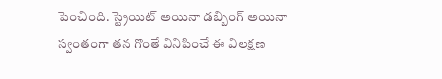పెంచింది. స్ట్రెయిట్ అయినా డబ్బింగ్ అయినా స్వంతంగా తన గొంతే వినిపించే ఈ విలక్షణ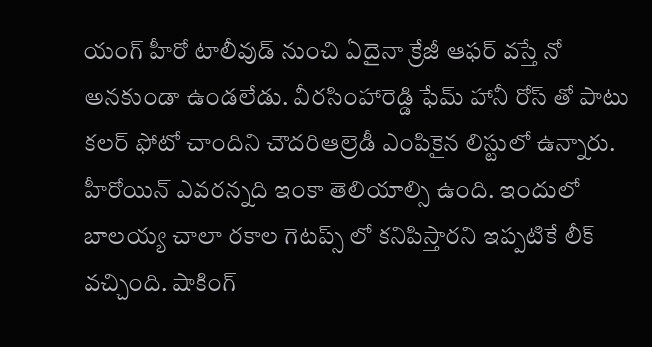యంగ్ హీరో టాలీవుడ్ నుంచి ఏదైనా క్రేజీ ఆఫర్ వస్తే నో అనకుండా ఉండలేడు. వీరసింహారెడ్డి ఫేమ్ హానీ రోస్ తో పాటు కలర్ ఫోటో చాందిని చౌదరిఆల్రెడీ ఎంపికైన లిస్టులో ఉన్నారు. హీరోయిన్ ఎవరన్నది ఇంకా తెలియాల్సి ఉంది. ఇందులో బాలయ్య చాలా రకాల గెటప్స్ లో కనిపిస్తారని ఇప్పటికే లీక్ వచ్చింది. షాకింగ్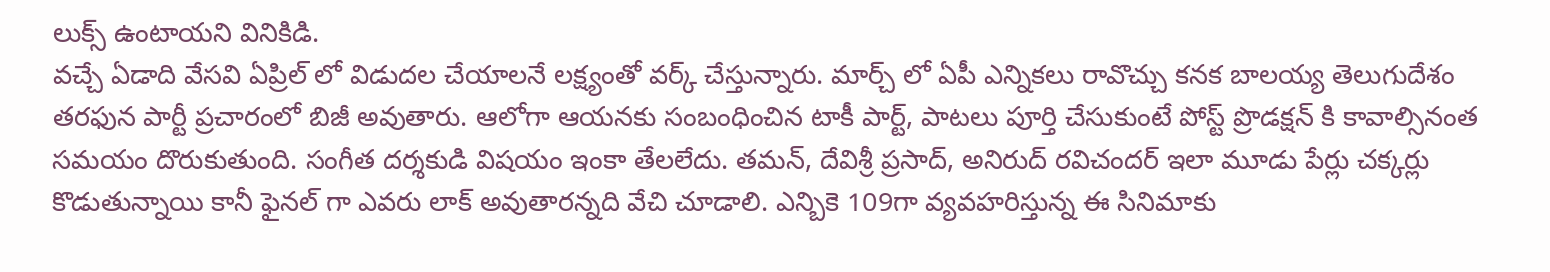లుక్స్ ఉంటాయని వినికిడి.
వచ్చే ఏడాది వేసవి ఏప్రిల్ లో విడుదల చేయాలనే లక్ష్యంతో వర్క్ చేస్తున్నారు. మార్చ్ లో ఏపీ ఎన్నికలు రావొచ్చు కనక బాలయ్య తెలుగుదేశం తరఫున పార్టీ ప్రచారంలో బిజీ అవుతారు. ఆలోగా ఆయనకు సంబంధించిన టాకీ పార్ట్, పాటలు పూర్తి చేసుకుంటే పోస్ట్ ప్రొడక్షన్ కి కావాల్సినంత సమయం దొరుకుతుంది. సంగీత దర్శకుడి విషయం ఇంకా తేలలేదు. తమన్, దేవిశ్రీ ప్రసాద్, అనిరుద్ రవిచందర్ ఇలా మూడు పేర్లు చక్కర్లు కొడుతున్నాయి కానీ ఫైనల్ గా ఎవరు లాక్ అవుతారన్నది వేచి చూడాలి. ఎన్బికె 109గా వ్యవహరిస్తున్న ఈ సినిమాకు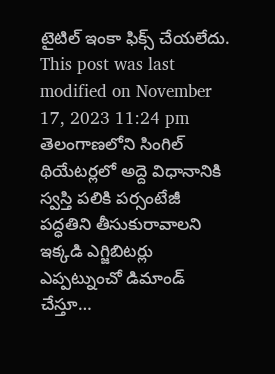టైటిల్ ఇంకా ఫిక్స్ చేయలేదు.
This post was last modified on November 17, 2023 11:24 pm
తెలంగాణలోని సింగిల్ థియేటర్లలో అద్దె విధానానికి స్వస్తి పలికి పర్సంటేజీ పద్ధతిని తీసుకురావాలని ఇక్కడి ఎగ్జిబిటర్లు ఎప్పట్నుంచో డిమాండ్ చేస్తూ…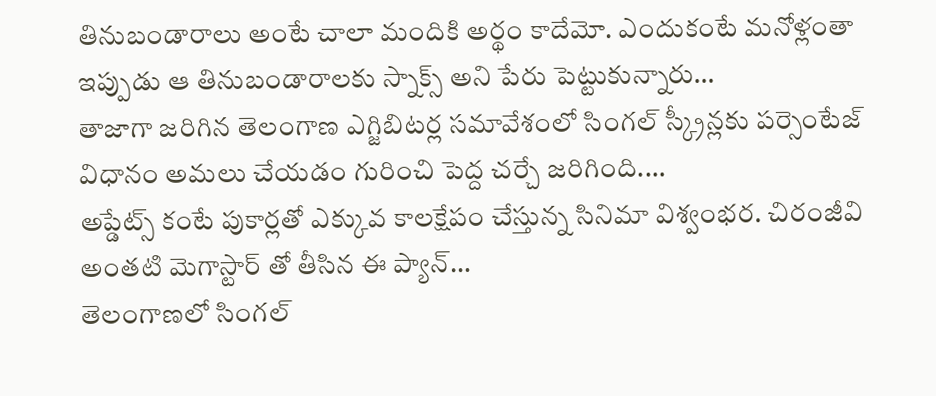తినుబండారాలు అంటే చాలా మందికి అర్థం కాదేమో. ఎందుకంటే మనోళ్లంతా ఇప్పుడు ఆ తినుబండారాలకు స్నాక్స్ అని పేరు పెట్టుకున్నారు…
తాజాగా జరిగిన తెలంగాణ ఎగ్జిబిటర్ల సమావేశంలో సింగల్ స్క్రీన్లకు పర్సెంటేజ్ విధానం అమలు చేయడం గురించి పెద్ద చర్చే జరిగింది.…
అప్డేట్స్ కంటే పుకార్లతో ఎక్కువ కాలక్షేపం చేస్తున్న సినిమా విశ్వంభర. చిరంజీవి అంతటి మెగాస్టార్ తో తీసిన ఈ ప్యాన్…
తెలంగాణలో సింగల్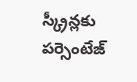స్క్రీన్లకు పర్సెంటేజ్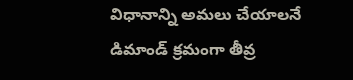విధానాన్ని అమలు చేయాలనే డిమాండ్ క్రమంగా తీవ్ర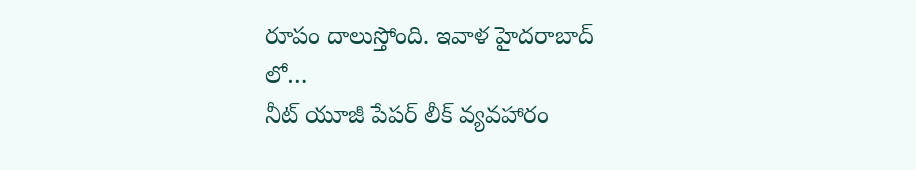రూపం దాలుస్తోంది. ఇవాళ హైదరాబాద్ లో…
నీట్ యూజీ పేపర్ లీక్ వ్యవహారం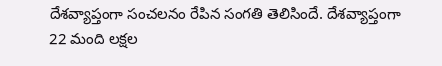దేశవ్యాప్తంగా సంచలనం రేపిన సంగతి తెలిసిందే. దేశవ్యాప్తంగా 22 మంది లక్షల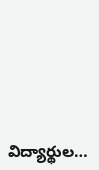విద్యార్థుల…